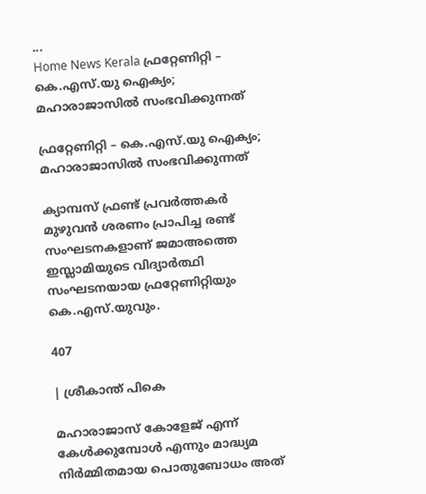...
Home News Kerala ഫ്രറ്റേണിറ്റി – കെ.എസ്.യു ഐക്യം; മഹാരാജാസിൽ സംഭവിക്കുന്നത്

ഫ്രറ്റേണിറ്റി – കെ.എസ്.യു ഐക്യം; മഹാരാജാസിൽ സംഭവിക്കുന്നത്

ക്യാമ്പസ് ഫ്രണ്ട് പ്രവർത്തകർ മുഴുവൻ ശരണം പ്രാപിച്ച രണ്ട് സംഘടനകളാണ് ജമാഅത്തെ ഇസ്ലാമിയുടെ വിദ്യാർത്ഥി സംഘടനയായ ഫ്രറ്റേണിറ്റിയും കെ.എസ്.യുവും.

407

| ശ്രീകാന്ത് പികെ

മഹാരാജാസ് കോളേജ് എന്ന് കേൾക്കുമ്പോൾ എന്നും മാദ്ധ്യമ നിർമ്മിതമായ പൊതുബോധം അത്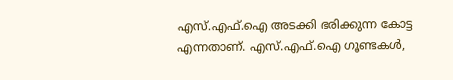എസ്.എഫ്.ഐ അടക്കി ഭരിക്കുന്ന കോട്ട എന്നതാണ്. എസ്.എഫ്.ഐ ഗൂണ്ടകൾ,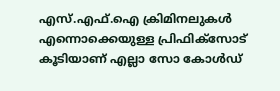എസ്.എഫ്.ഐ ക്രിമിനലുകൾ എന്നൊക്കെയുള്ള പ്രിഫിക്സോട് കൂടിയാണ് എല്ലാ സോ കോൾഡ്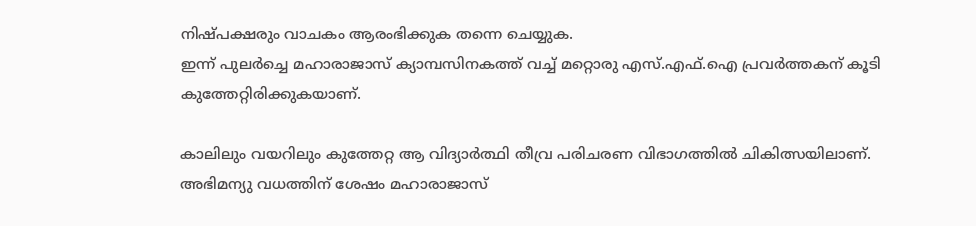നിഷ്പക്ഷരും വാചകം ആരംഭിക്കുക തന്നെ ചെയ്യുക.
ഇന്ന് പുലർച്ചെ മഹാരാജാസ് ക്യാമ്പസിനകത്ത് വച്ച് മറ്റൊരു എസ്.എഫ്.ഐ പ്രവർത്തകന് കൂടി കുത്തേറ്റിരിക്കുകയാണ്.

കാലിലും വയറിലും കുത്തേറ്റ ആ വിദ്യാർത്ഥി തീവ്ര പരിചരണ വിഭാഗത്തിൽ ചികിത്സയിലാണ്. അഭിമന്യു വധത്തിന് ശേഷം മഹാരാജാസ്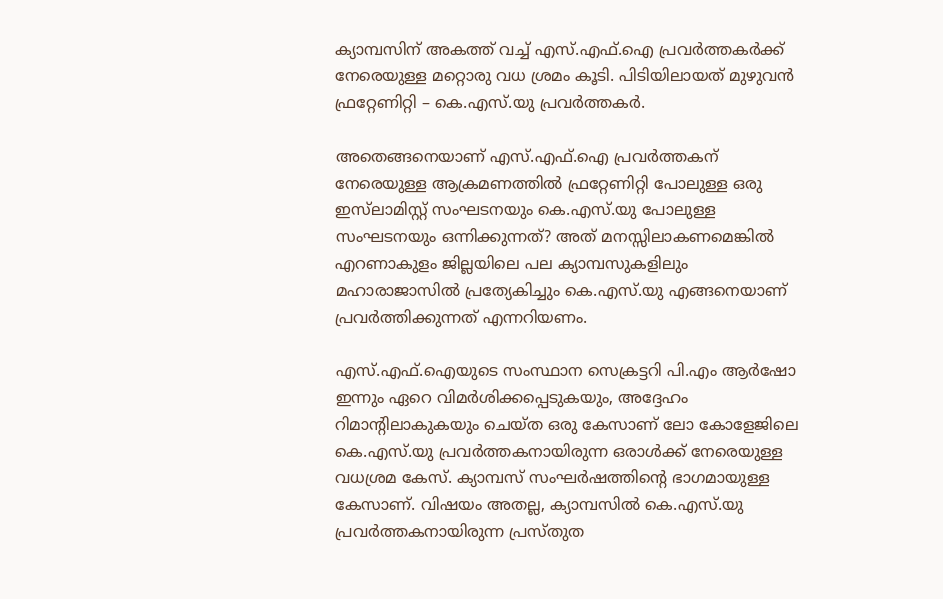ക്യാമ്പസിന് അകത്ത് വച്ച് എസ്.എഫ്.ഐ പ്രവർത്തകർക്ക് നേരെയുള്ള മറ്റൊരു വധ ശ്രമം കൂടി. പിടിയിലായത് മുഴുവൻ ഫ്രറ്റേണിറ്റി – കെ.എസ്.യു പ്രവർത്തകർ.

അതെങ്ങനെയാണ് എസ്.എഫ്.ഐ പ്രവർത്തകന് നേരെയുള്ള ആക്രമണത്തിൽ ഫ്രറ്റേണിറ്റി പോലുള്ള ഒരു ഇസ്‌ലാമിസ്റ്റ് സംഘടനയും കെ.എസ്.യു പോലുള്ള സംഘടനയും ഒന്നിക്കുന്നത്? അത് മനസ്സിലാകണമെങ്കിൽ എറണാകുളം ജില്ലയിലെ പല ക്യാമ്പസുകളിലും മഹാരാജാസിൽ പ്രത്യേകിച്ചും കെ.എസ്.യു എങ്ങനെയാണ് പ്രവർത്തിക്കുന്നത് എന്നറിയണം.

എസ്.എഫ്.ഐയുടെ സംസ്ഥാന സെക്രട്ടറി പി.എം ആർഷോ ഇന്നും ഏറെ വിമർശിക്കപ്പെടുകയും, അദ്ദേഹം റിമാന്റിലാകുകയും ചെയ്ത ഒരു കേസാണ് ലോ കോളേജിലെ കെ.എസ്.യു പ്രവർത്തകനായിരുന്ന ഒരാൾക്ക് നേരെയുള്ള വധശ്രമ കേസ്. ക്യാമ്പസ് സംഘർഷത്തിന്റെ ഭാഗമായുള്ള കേസാണ്. വിഷയം അതല്ല, ക്യാമ്പസിൽ കെ.എസ്.യു പ്രവർത്തകനായിരുന്ന പ്രസ്തുത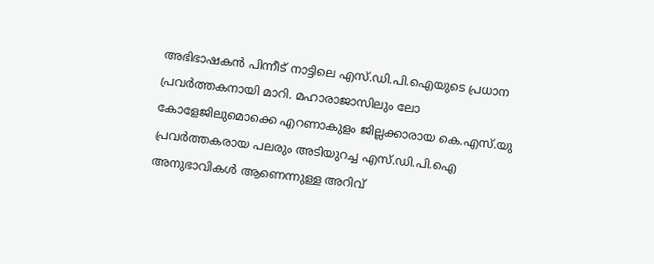അഭിഭാഷകൻ പിന്നീട് നാട്ടിലെ എസ്.ഡി.പി.ഐയുടെ പ്രധാന പ്രവർത്തകനായി മാറി. മഹാരാജാസിലും ലോ കോളേജിലുമൊക്കെ എറണാകുളം ജില്ലക്കാരായ കെ.എസ്.യു പ്രവർത്തകരായ പലരും അടിയുറച്ച എസ്.ഡി.പി.ഐ അനുഭാവികൾ ആണെന്നുള്ള അറിവ്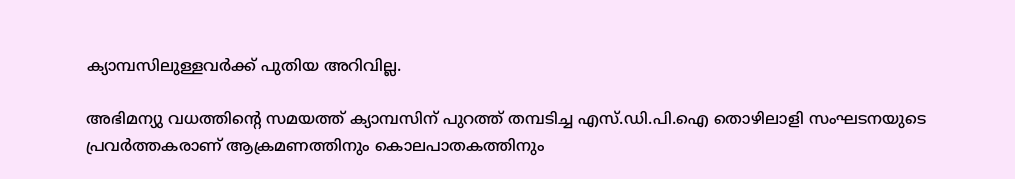ക്യാമ്പസിലുള്ളവർക്ക് പുതിയ അറിവില്ല.

അഭിമന്യു വധത്തിന്റെ സമയത്ത് ക്യാമ്പസിന് പുറത്ത് തമ്പടിച്ച എസ്.ഡി.പി.ഐ തൊഴിലാളി സംഘടനയുടെ പ്രവർത്തകരാണ് ആക്രമണത്തിനും കൊലപാതകത്തിനും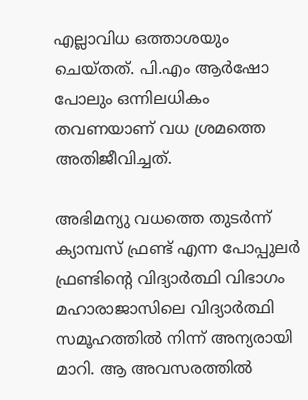എല്ലാവിധ ഒത്താശയും ചെയ്തത്. പി.എം ആർഷോ പോലും ഒന്നിലധികം തവണയാണ് വധ ശ്രമത്തെ അതിജീവിച്ചത്.

അഭിമന്യു വധത്തെ തുടർന്ന് ക്യാമ്പസ് ഫ്രണ്ട് എന്ന പോപ്പുലർ ഫ്രണ്ടിന്റെ വിദ്യാർത്ഥി വിഭാഗം മഹാരാജാസിലെ വിദ്യാർത്ഥി സമൂഹത്തിൽ നിന്ന് അന്യരായി മാറി. ആ അവസരത്തിൽ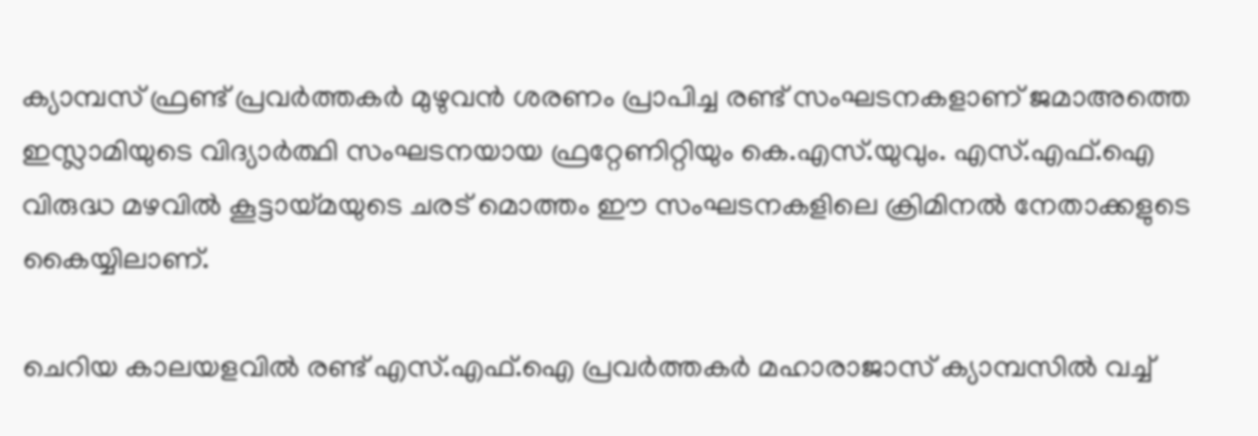ക്യാമ്പസ് ഫ്രണ്ട് പ്രവർത്തകർ മുഴുവൻ ശരണം പ്രാപിച്ച രണ്ട് സംഘടനകളാണ് ജമാഅത്തെ ഇസ്ലാമിയുടെ വിദ്യാർത്ഥി സംഘടനയായ ഫ്രറ്റേണിറ്റിയും കെ.എസ്.യുവും. എസ്.എഫ്.ഐ വിരുദ്ധ മഴവിൽ കൂട്ടായ്മയുടെ ചരട് മൊത്തം ഈ സംഘടനകളിലെ ക്രിമിനൽ നേതാക്കളുടെ കൈയ്യിലാണ്.

ചെറിയ കാലയളവിൽ രണ്ട് എസ്.എഫ്.ഐ പ്രവർത്തകർ മഹാരാജാസ് ക്യാമ്പസിൽ വച്ച്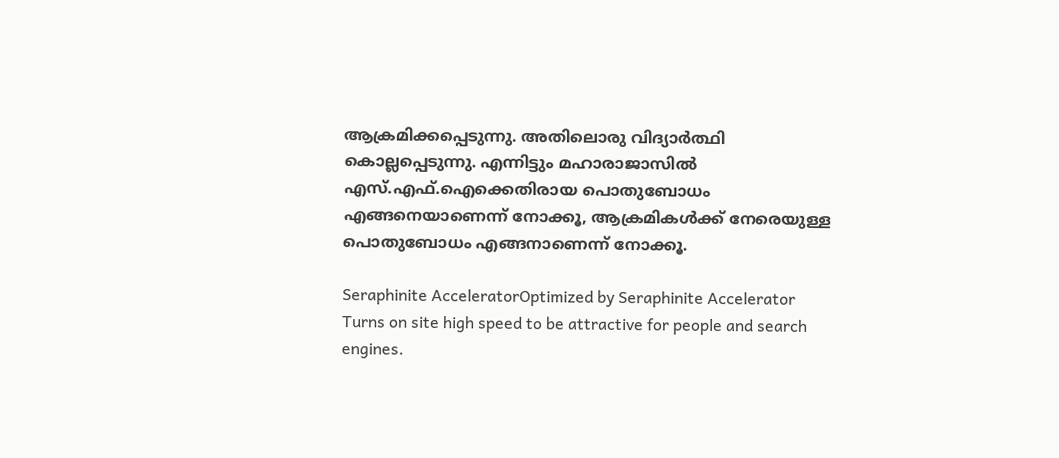ആക്രമിക്കപ്പെടുന്നു. അതിലൊരു വിദ്യാർത്ഥി കൊല്ലപ്പെടുന്നു. എന്നിട്ടും മഹാരാജാസിൽ എസ്.എഫ്.ഐക്കെതിരായ പൊതുബോധം എങ്ങനെയാണെന്ന് നോക്കൂ, ആക്രമികൾക്ക് നേരെയുള്ള പൊതുബോധം എങ്ങനാണെന്ന് നോക്കൂ.

Seraphinite AcceleratorOptimized by Seraphinite Accelerator
Turns on site high speed to be attractive for people and search engines.